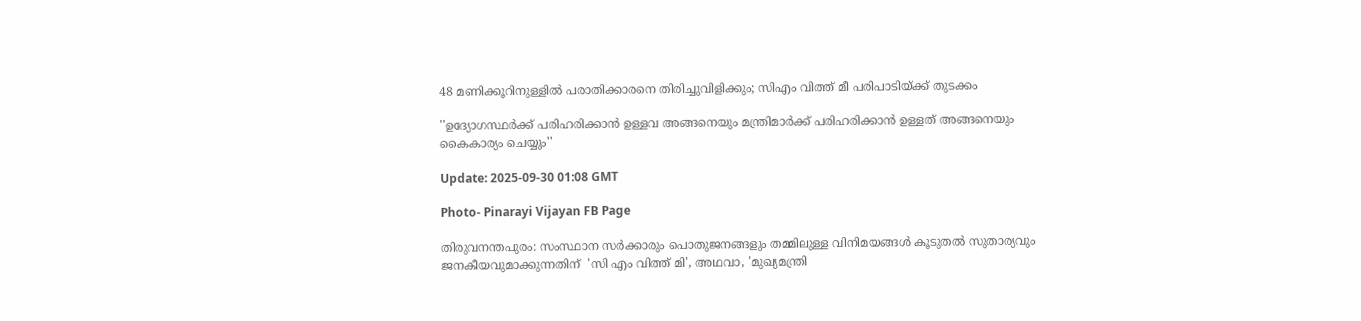48 മണിക്കൂറിനുള്ളിൽ പരാതിക്കാരനെ തിരിച്ചുവിളിക്കും; സിഎം വിത്ത് മീ പരിപാടിയ്ക്ക് തുടക്കം

''ഉദ്യോഗസ്ഥർക്ക് പരിഹരിക്കാൻ ഉള്ളവ അങ്ങനെയും മന്ത്രിമാർക്ക് പരിഹരിക്കാൻ ഉള്ളത് അങ്ങനെയും കൈകാര്യം ചെയ്യും''

Update: 2025-09-30 01:08 GMT

Photo- Pinarayi Vijayan FB Page

തിരുവനന്തപുരം: സംസ്ഥാന സർക്കാരും പൊതുജനങ്ങളും തമ്മിലുള്ള വിനിമയങ്ങൾ കൂടുതൽ സുതാര്യവും ജനകീയവുമാക്കുന്നതിന്  'സി എം വിത്ത് മി', അഥവാ, 'മുഖ്യമന്ത്രി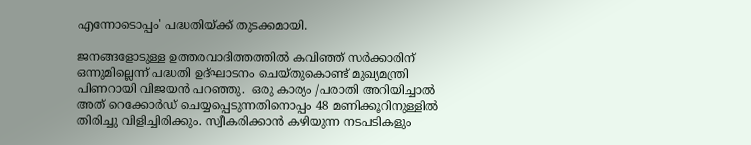എന്നോടൊപ്പം' പദ്ധതിയ്ക്ക് തുടക്കമായി.

ജനങ്ങളോടുള്ള ഉത്തരവാദിത്തത്തില്‍ കവിഞ്ഞ് സർക്കാരിന് ഒന്നുമില്ലെന്ന് പദ്ധതി ഉദ്ഘാടനം ചെയ്തുകൊണ്ട് മുഖ്യമന്ത്രി പിണറായി വിജയൻ പറഞ്ഞു.  ഒരു കാര്യം /പരാതി അറിയിച്ചാൽ അത് റെക്കോർഡ് ചെയ്യപ്പെടുന്നതിനൊപ്പം 48 മണിക്കൂറിനുള്ളിൽ തിരിച്ചു വിളിച്ചിരിക്കും. സ്വീകരിക്കാൻ കഴിയുന്ന നടപടികളും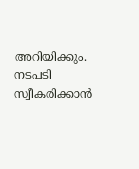അറിയിക്കും. നടപടി സ്വീകരിക്കാൻ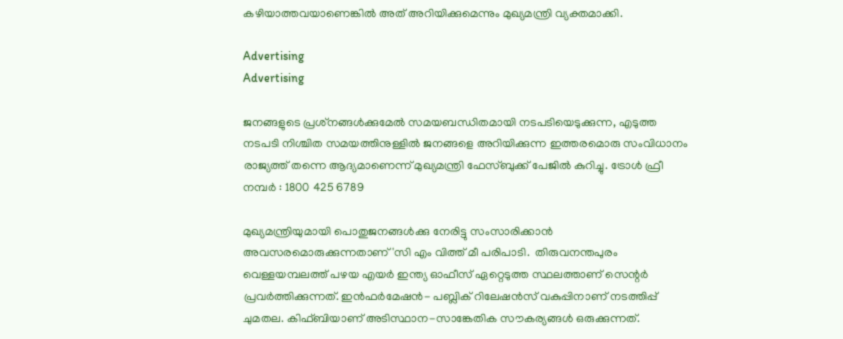കഴിയാത്തവയാണെങ്കിൽ അത് അറിയിക്കുമെന്നും മുഖ്യമന്ത്രി വ്യക്തമാക്കി.

Advertising
Advertising

ജനങ്ങളുടെ പ്രശ്‌നങ്ങൾക്കുമേൽ സമയബന്ധിതമായി നടപടിയെടുക്കുന്ന, എടുത്ത നടപടി നിശ്ചിത സമയത്തിനുള്ളിൽ ജനങ്ങളെ അറിയിക്കുന്ന ഇത്തരമൊരു സംവിധാനം രാജ്യത്ത് തന്നെ ആദ്യമാണെന്ന് മുഖ്യമന്ത്രി ഫേസ്ബുക്ക് പേജില്‍ കുറിച്ചു. ട്രോൾ ഫ്രീ നമ്പർ : 1800 425 6789

മുഖ്യമന്ത്രിയുമായി പൊതുജനങ്ങൾക്കു നേരിട്ടു സംസാരിക്കാൻ അവസരമൊരുക്കുന്നതാണ് 'സി എം വിത്ത് മീ പരിപാടി.  തിരുവനന്തപുരം വെള്ളയമ്പലത്ത് പഴയ എയർ ഇന്ത്യ ഓഫീസ് ഏറ്റെടുത്ത സ്ഥലത്താണ് സെന്റർ പ്രവർത്തിക്കുന്നത്. ഇൻഫർമേഷൻ- പബ്ലിക് റിലേഷൻസ് വകുപ്പിനാണ് നടത്തിപ്പ് ചുമതല. കിഫ്ബിയാണ് അടിസ്ഥാന-സാങ്കേതിക സൗകര്യങ്ങൾ ഒരുക്കുന്നത്.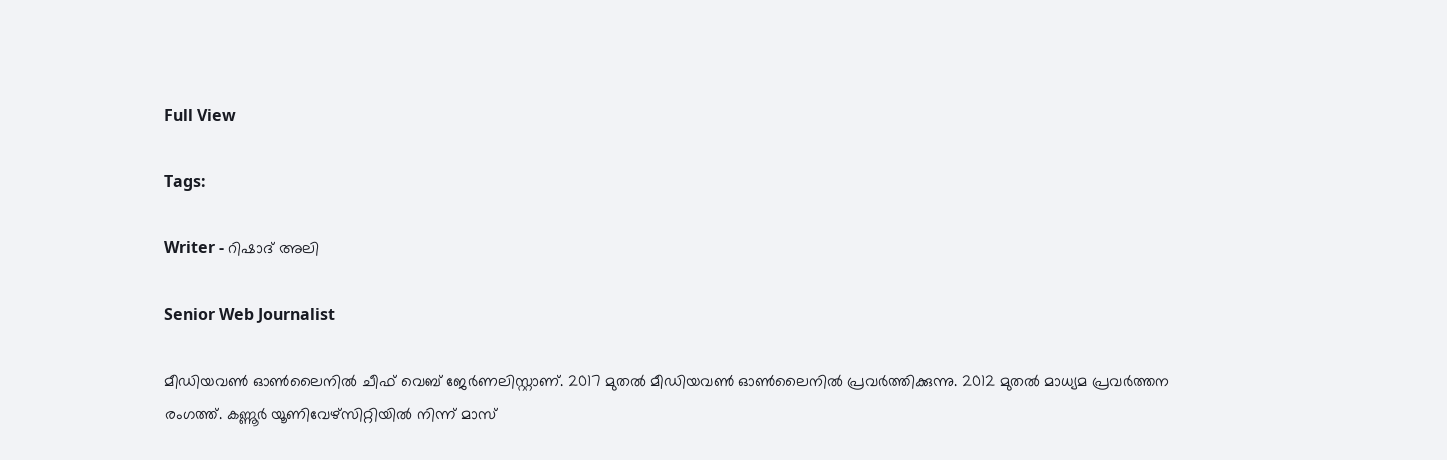Full View

Tags:

Writer - റിഷാദ് അലി

Senior Web Journalist

മീഡിയവൺ ഓൺലൈനിൽ ചീഫ് വെബ് ജേർണലിസ്റ്റാണ്. 2017 മുതൽ മീഡിയവൺ ഓൺലൈനിൽ പ്രവർത്തിക്കുന്നു. 2012 മുതൽ മാധ്യമ പ്രവർത്തന രംഗത്ത്. കണ്ണൂര്‍ യൂണിവേഴ്‌സിറ്റിയിൽ നിന്ന് മാസ്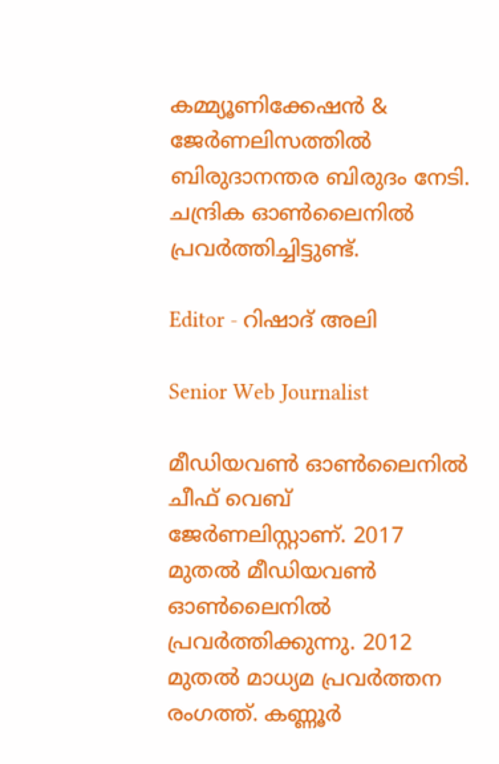കമ്മ്യൂണിക്കേഷന്‍ & ജേര്‍ണലിസത്തില്‍ ബിരുദാനന്തര ബിരുദം നേടി. ചന്ദ്രിക ഓണ്‍ലൈനില്‍ പ്രവര്‍ത്തിച്ചിട്ടുണ്ട്.

Editor - റിഷാദ് അലി

Senior Web Journalist

മീഡിയവൺ ഓൺലൈനിൽ ചീഫ് വെബ് ജേർണലിസ്റ്റാണ്. 2017 മുതൽ മീഡിയവൺ ഓൺലൈനിൽ പ്രവർത്തിക്കുന്നു. 2012 മുതൽ മാധ്യമ പ്രവർത്തന രംഗത്ത്. കണ്ണൂര്‍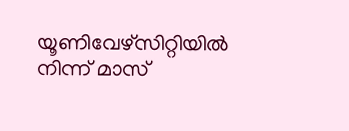യൂണിവേഴ്‌സിറ്റിയിൽ നിന്ന് മാസ്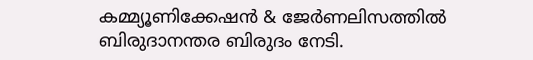കമ്മ്യൂണിക്കേഷന്‍ & ജേര്‍ണലിസത്തില്‍ ബിരുദാനന്തര ബിരുദം നേടി.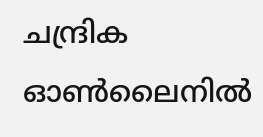ചന്ദ്രിക ഓണ്‍ലൈനില്‍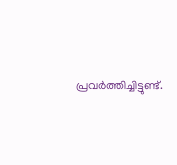പ്രവര്‍ത്തിച്ചിട്ടുണ്ട്.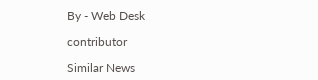By - Web Desk

contributor

Similar News